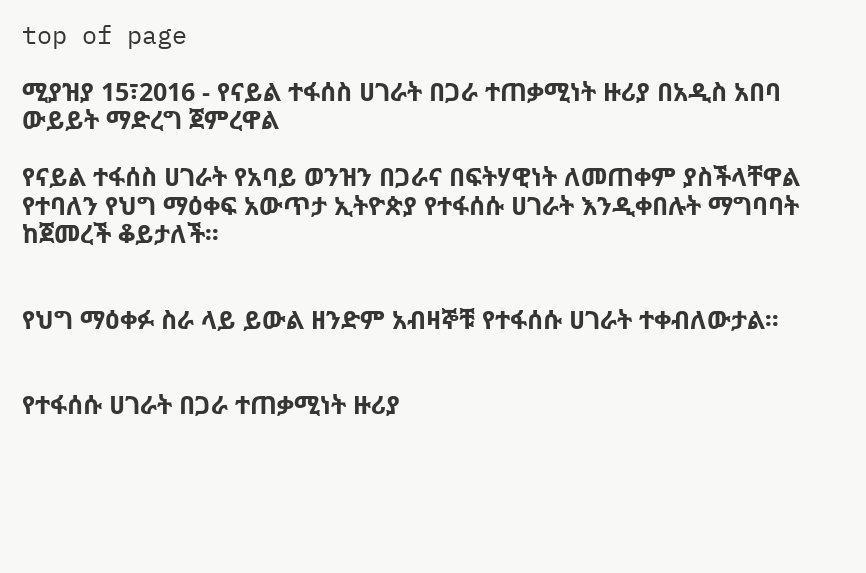top of page

ሚያዝያ 15፣2016 - የናይል ተፋሰስ ሀገራት በጋራ ተጠቃሚነት ዙሪያ በአዲስ አበባ ውይይት ማድረግ ጀምረዋል

የናይል ተፋሰስ ሀገራት የአባይ ወንዝን በጋራና በፍትሃዊነት ለመጠቀም ያስችላቸዋል የተባለን የህግ ማዕቀፍ አውጥታ ኢትዮጵያ የተፋሰሱ ሀገራት እንዲቀበሉት ማግባባት ከጀመረች ቆይታለች፡፡


የህግ ማዕቀፉ ስራ ላይ ይውል ዘንድም አብዛኞቹ የተፋሰሱ ሀገራት ተቀብለውታል፡፡


የተፋሰሱ ሀገራት በጋራ ተጠቃሚነት ዙሪያ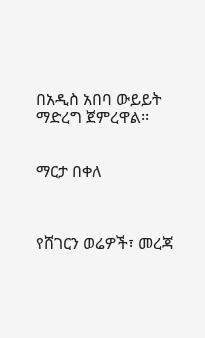በአዲስ አበባ ውይይት ማድረግ ጀምረዋል፡፡


ማርታ በቀለ



የሸገርን ወሬዎች፣ መረጃ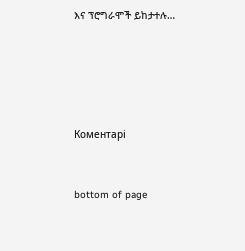እና ፕሮግራሞች ይከታተሉ…





Коментарі


bottom of page